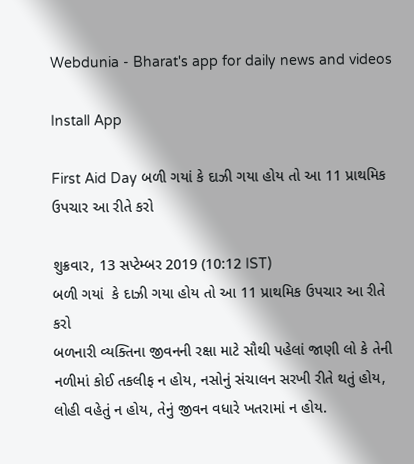Webdunia - Bharat's app for daily news and videos

Install App

First Aid Day બળી ગયાં કે દાઝી ગયા હોય તો આ 11 પ્રાથમિક ઉપચાર આ રીતે કરો

શુક્રવાર, 13 સપ્ટેમ્બર 2019 (10:12 IST)
બળી ગયાં  કે દાઝી ગયા હોય તો આ 11 પ્રાથમિક ઉપચાર આ રીતે કરો
બળનારી વ્યક્તિના જીવનની રક્ષા માટે સૌથી પહેલાં જાણી લો કે તેની નળીમાં કોઈ તકલીફ ન હોય, નસોનું સંચાલન સરખી રીતે થતું હોય, લોહી વહેતું ન હોય, તેનું જીવન વધારે ખતરામાં ન હોય.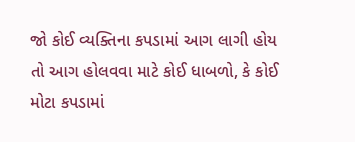જો કોઈ વ્યક્તિના કપડામાં આગ લાગી હોય તો આગ હોલવવા માટે કોઈ ધાબળો, કે કોઈ મોટા કપડામાં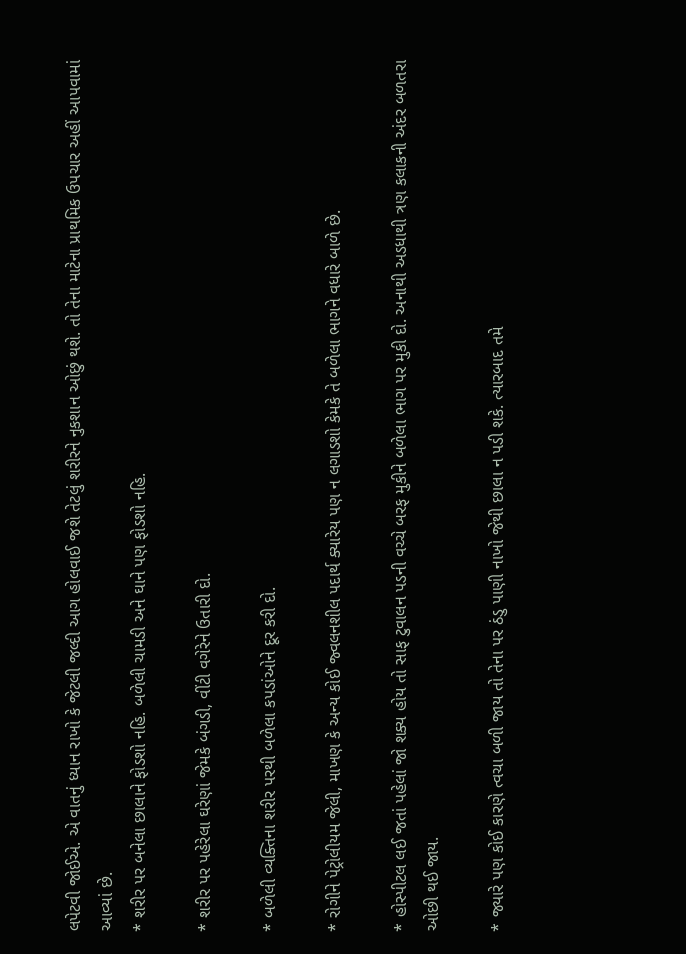લપેટવી જોઈએ. એ વાતનું ધ્યાન રાખો કે જેટલી જલ્દી આગ હોલવાઈ જશે તેટલું શરીરને નુકશાન ઓછું થશે. તો તેના માટેના પ્રાથમિક ઉપચાર અહીં આપવામાં આવ્યાં છે.
* શરીર પર બનેલા છાલાને ફોડશો નહિ. બળેલી ચામડી અને ઘાને પણ ફોડશો નહિ.

* શરીર પર પહેરેલા ઘરેણાં જેમકે બંગડી, વીંટી વગેરેને ઉતારી દો.

* બળેલી વ્યક્તિના શરીર પરથી બળેલા કપડાંઓને દૂર કરી દો.

* રોગીને પેટ્રોલીયમ જેલી, માખણ કે અન્ય કોઈ જ્વલનશીલ પદાર્થ ક્યારેય પણ ન લગાડશો કેમકે તે બળેલા ભાગને વધારે બાળે છે.

* હોસ્પીટલ લઈ જતાં પહેલાં જો શક્ય હોય તો સાફ ટુવાલન પડની વચ્ચે બરફ મુકીને બળેલા ભાગ પર મુકી દો. અનાથી અડધાથી ત્રણ કલાકની અંદર બળતરા ઓછી થઈ જાય.

* જ્યારે પણ કોઈ કારણે ત્વચા બળી જાય તો તેના પર ઠંડુ પાણી નાખો જેથી છાલા ન પડી શકે. ત્યારબાદ તમે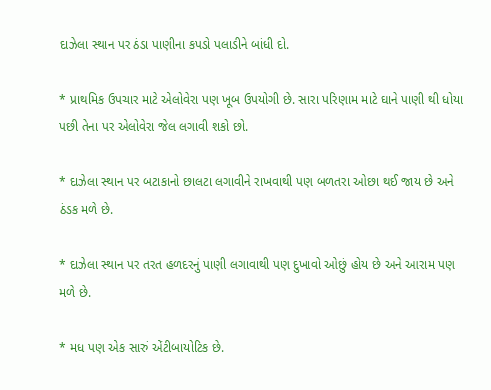દાઝેલા સ્થાન પર ઠંડા પાણીના કપડો પલાડીને બાંધી દો.

* પ્રાથમિક ઉપચાર માટે એલોવેરા પણ ખૂબ ઉપયોગી છે. સારા પરિણામ માટે ઘાને પાણી થી ધોયા પછી તેના પર એલોવેરા જેલ લગાવી શકો છો.

* દાઝેલા સ્થાન પર બટાકાનો છાલટા લગાવીને રાખવાથી પણ બળતરા ઓછા થઈ જાય છે અને ઠંડક મળે છે.

* દાઝેલા સ્થાન પર તરત હળદરનું પાણી લગાવાથી પણ દુખાવો ઓછું હોય છે અને આરામ પણ મળે છે.

* મધ પણ એક સારું એંટીબાયોટિક છે.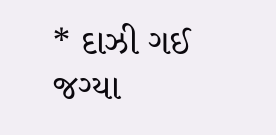* દાઝી ગઈ જગ્યા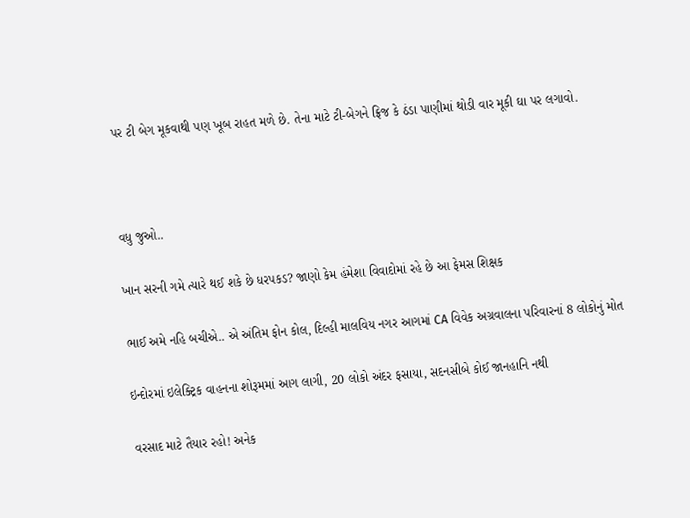પર ટી બેગ મૂકવાથી પણ ખૂબ રાહત મળે છે. તેના માટે ટી-બેગને ફ્રિજ કે ઠંડા પાણીમાં થોડી વાર મૂકી ઘા પર લગાવો.



વધુ જુઓ..

ખાન સરની ગમે ત્યારે થઈ શકે છે ધરપકડ? જાણો કેમ હંમેશા વિવાદોમાં રહે છે આ ફેમસ શિક્ષક

ભાઈ અમે નહિ બચીએ.. એ અંતિમ ફોન કોલ, દિલ્હી માલવિય નગર આગમાં CA વિવેક અગ્રવાલના પરિવારનાં 8 લોકોનું મોત

ઇન્દોરમાં ઇલેક્ટ્રિક વાહનના શોરૂમમાં આગ લાગી, 20 લોકો અંદર ફસાયા, સદનસીબે કોઈ જાનહાનિ નથી

વરસાદ માટે તૈયાર રહો! અનેક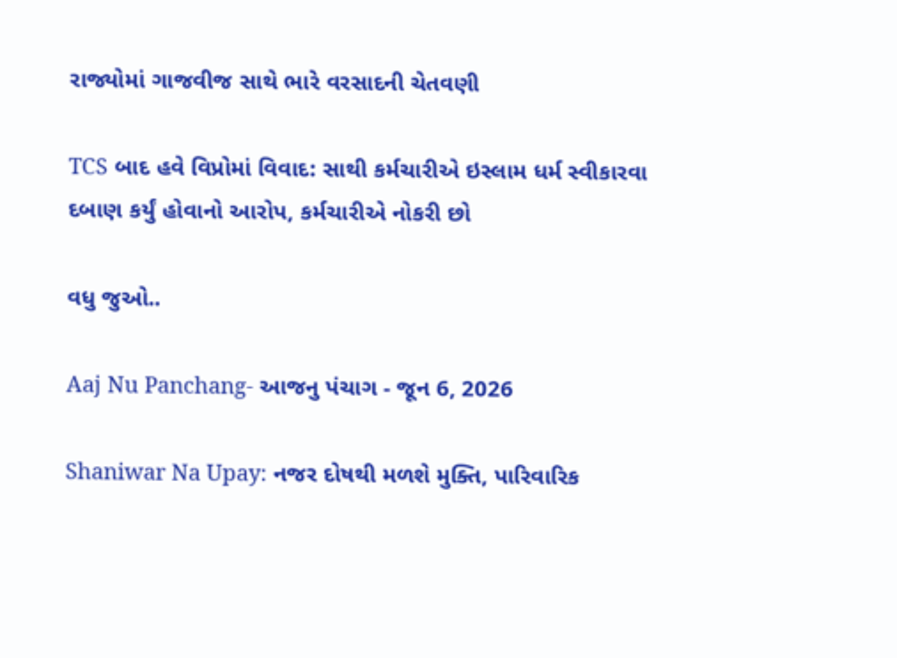રાજ્યોમાં ગાજવીજ સાથે ભારે વરસાદની ચેતવણી

TCS બાદ હવે વિપ્રોમાં વિવાદ: સાથી કર્મચારીએ ઇસ્લામ ધર્મ સ્વીકારવા દબાણ કર્યું હોવાનો આરોપ, કર્મચારીએ નોકરી છો

વધુ જુઓ..

Aaj Nu Panchang- આજનુ પંચાગ - જૂન 6, 2026

Shaniwar Na Upay: નજર દોષથી મળશે મુક્તિ, પારિવારિક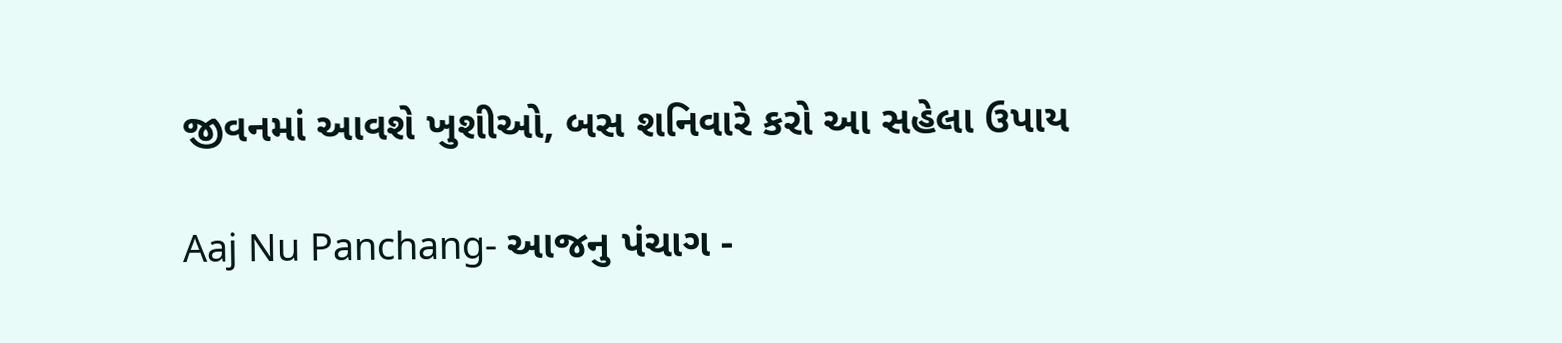જીવનમાં આવશે ખુશીઓ, બસ શનિવારે કરો આ સહેલા ઉપાય

Aaj Nu Panchang- આજનુ પંચાગ -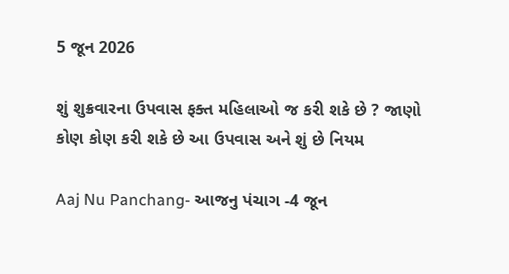5 જૂન 2026

શું શુક્રવારના ઉપવાસ ફક્ત મહિલાઓ જ કરી શકે છે ? જાણો કોણ કોણ કરી શકે છે આ ઉપવાસ અને શું છે નિયમ

Aaj Nu Panchang- આજનુ પંચાગ -4 જૂન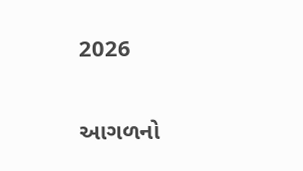2026

આગળનો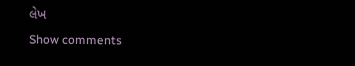લેખ
Show comments